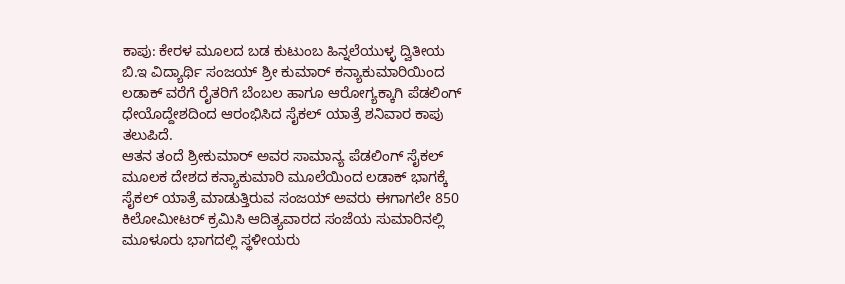ಕಾಪು: ಕೇರಳ ಮೂಲದ ಬಡ ಕುಟುಂಬ ಹಿನ್ನಲೆಯುಳ್ಳ ದ್ವಿತೀಯ ಬಿ.ಇ ವಿದ್ಯಾರ್ಥಿ ಸಂಜಯ್ ಶ್ರೀ ಕುಮಾರ್ ಕನ್ಯಾಕುಮಾರಿಯಿಂದ ಲಡಾಕ್ ವರೆಗೆ ರೈತರಿಗೆ ಬೆಂಬಲ ಹಾಗೂ ಆರೋಗ್ಯಕ್ಕಾಗಿ ಪೆಡಲಿಂಗ್ ಧೇಯೊದ್ದೇಶದಿಂದ ಆರಂಭಿಸಿದ ಸೈಕಲ್ ಯಾತ್ರೆ ಶನಿವಾರ ಕಾಪು ತಲುಪಿದೆ.
ಆತನ ತಂದೆ ಶ್ರೀಕುಮಾರ್ ಅವರ ಸಾಮಾನ್ಯ ಪೆಡಲಿಂಗ್ ಸೈಕಲ್ ಮೂಲಕ ದೇಶದ ಕನ್ಯಾಕುಮಾರಿ ಮೂಲೆಯಿಂದ ಲಡಾಕ್ ಭಾಗಕ್ಕೆ ಸೈಕಲ್ ಯಾತ್ರೆ ಮಾಡುತ್ತಿರುವ ಸಂಜಯ್ ಅವರು ಈಗಾಗಲೇ 850 ಕಿಲೋಮೀಟರ್ ಕ್ರಮಿಸಿ ಆದಿತ್ಯವಾರದ ಸಂಜೆಯ ಸುಮಾರಿನಲ್ಲಿ ಮೂಳೂರು ಭಾಗದಲ್ಲಿ ಸ್ಥಳೀಯರು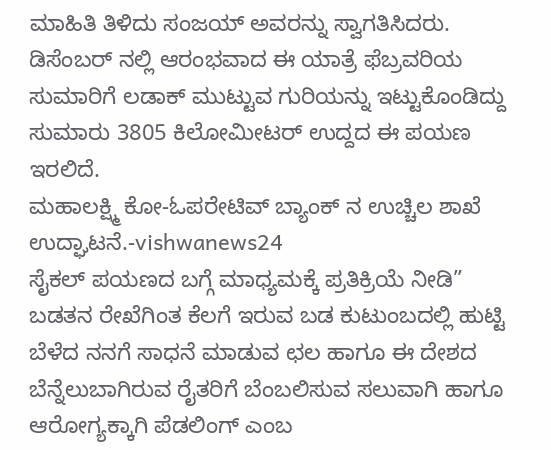ಮಾಹಿತಿ ತಿಳಿದು ಸಂಜಯ್ ಅವರನ್ನು ಸ್ವಾಗತಿಸಿದರು.
ಡಿಸೆಂಬರ್ ನಲ್ಲಿ ಆರಂಭವಾದ ಈ ಯಾತ್ರೆ ಫೆಬ್ರವರಿಯ ಸುಮಾರಿಗೆ ಲಡಾಕ್ ಮುಟ್ಟುವ ಗುರಿಯನ್ನು ಇಟ್ಟುಕೊಂಡಿದ್ದು ಸುಮಾರು 3805 ಕಿಲೋಮೀಟರ್ ಉದ್ದದ ಈ ಪಯಣ ಇರಲಿದೆ.
ಮಹಾಲಕ್ಷ್ಮಿ ಕೋ-ಓಪರೇಟಿವ್ ಬ್ಯಾಂಕ್ ನ ಉಚ್ಚಿಲ ಶಾಖೆ ಉದ್ಘಾಟನೆ.-vishwanews24
ಸೈಕಲ್ ಪಯಣದ ಬಗ್ಗೆ ಮಾಧ್ಯಮಕ್ಕೆ ಪ್ರತಿಕ್ರಿಯೆ ನೀಡಿ” ಬಡತನ ರೇಖೆಗಿಂತ ಕೆಲಗೆ ಇರುವ ಬಡ ಕುಟುಂಬದಲ್ಲಿ ಹುಟ್ಟಿ ಬೆಳೆದ ನನಗೆ ಸಾಧನೆ ಮಾಡುವ ಛಲ ಹಾಗೂ ಈ ದೇಶದ ಬೆನ್ನೆಲುಬಾಗಿರುವ ರೈತರಿಗೆ ಬೆಂಬಲಿಸುವ ಸಲುವಾಗಿ ಹಾಗೂ ಆರೋಗ್ಯಕ್ಕಾಗಿ ಪೆಡಲಿಂಗ್ ಎಂಬ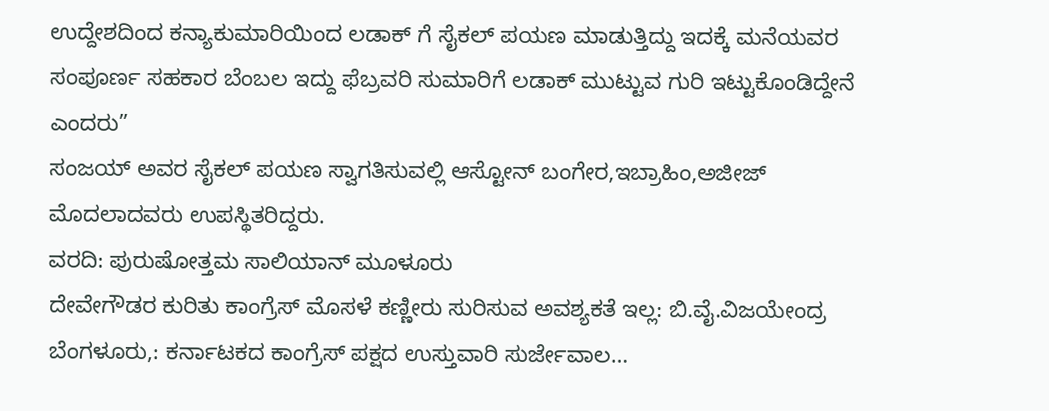ಉದ್ದೇಶದಿಂದ ಕನ್ಯಾಕುಮಾರಿಯಿಂದ ಲಡಾಕ್ ಗೆ ಸೈಕಲ್ ಪಯಣ ಮಾಡುತ್ತಿದ್ದು ಇದಕ್ಕೆ ಮನೆಯವರ ಸಂಪೂರ್ಣ ಸಹಕಾರ ಬೆಂಬಲ ಇದ್ದು ಫೆಬ್ರವರಿ ಸುಮಾರಿಗೆ ಲಡಾಕ್ ಮುಟ್ಟುವ ಗುರಿ ಇಟ್ಟುಕೊಂಡಿದ್ದೇನೆ ಎಂದರು”
ಸಂಜಯ್ ಅವರ ಸೈಕಲ್ ಪಯಣ ಸ್ವಾಗತಿಸುವಲ್ಲಿ ಆಸ್ಟೋನ್ ಬಂಗೇರ,ಇಬ್ರಾಹಿಂ,ಅಜೀಜ್ ಮೊದಲಾದವರು ಉಪಸ್ಥಿತರಿದ್ದರು.
ವರದಿ: ಪುರುಷೋತ್ತಮ ಸಾಲಿಯಾನ್ ಮೂಳೂರು
ದೇವೇಗೌಡರ ಕುರಿತು ಕಾಂಗ್ರೆಸ್ ಮೊಸಳೆ ಕಣ್ಣೀರು ಸುರಿಸುವ ಅವಶ್ಯಕತೆ ಇಲ್ಲ: ಬಿ.ವೈ.ವಿಜಯೇಂದ್ರ ಬೆಂಗಳೂರು,: ಕರ್ನಾಟಕದ ಕಾಂಗ್ರೆಸ್ ಪಕ್ಷದ ಉಸ್ತುವಾರಿ ಸುರ್ಜೇವಾಲ…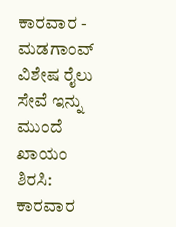ಕಾರವಾರ - ಮಡಗಾಂವ್ ವಿಶೇಷ ರೈಲು ಸೇವೆ ಇನ್ನು ಮುಂದೆ ಖಾಯಂ ಶಿರಸಿ: ಕಾರವಾರ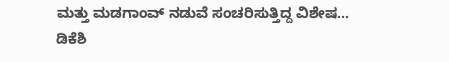ಮತ್ತು ಮಡಗಾಂವ್ ನಡುವೆ ಸಂಚರಿಸುತ್ತಿದ್ದ ವಿಶೇಷ…
ಡಿಕೆಶಿ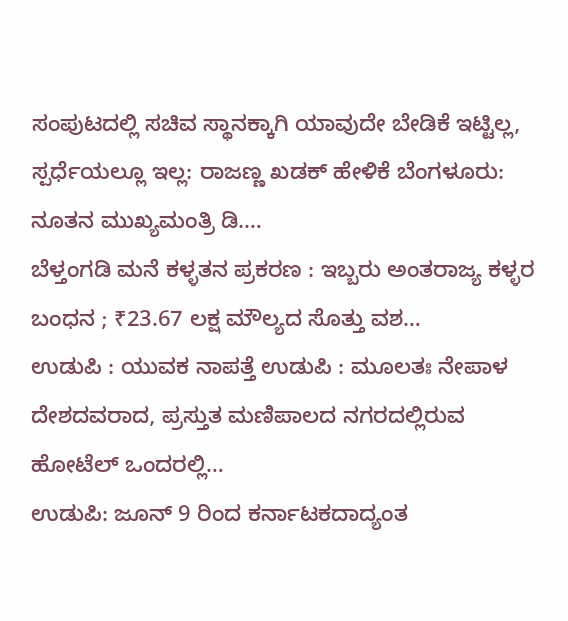ಸಂಪುಟದಲ್ಲಿ ಸಚಿವ ಸ್ಥಾನಕ್ಕಾಗಿ ಯಾವುದೇ ಬೇಡಿಕೆ ಇಟ್ಟಿಲ್ಲ, ಸ್ಪರ್ಧೆಯಲ್ಲೂ ಇಲ್ಲ: ರಾಜಣ್ಣ ಖಡಕ್ ಹೇಳಿಕೆ ಬೆಂಗಳೂರು: ನೂತನ ಮುಖ್ಯಮಂತ್ರಿ ಡಿ.…
ಬೆಳ್ತಂಗಡಿ ಮನೆ ಕಳ್ಳತನ ಪ್ರಕರಣ : ಇಬ್ಬರು ಅಂತರಾಜ್ಯ ಕಳ್ಳರ ಬಂಧನ ; ₹23.67 ಲಕ್ಷ ಮೌಲ್ಯದ ಸೊತ್ತು ವಶ…
ಉಡುಪಿ : ಯುವಕ ನಾಪತ್ತೆ ಉಡುಪಿ : ಮೂಲತಃ ನೇಪಾಳ ದೇಶದವರಾದ, ಪ್ರಸ್ತುತ ಮಣಿಪಾಲದ ನಗರದಲ್ಲಿರುವ ಹೋಟೆಲ್ ಒಂದರಲ್ಲಿ…
ಉಡುಪಿ: ಜೂನ್ 9 ರಿಂದ ಕರ್ನಾಟಕದಾದ್ಯಂತ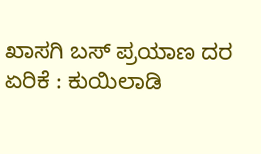ಖಾಸಗಿ ಬಸ್ ಪ್ರಯಾಣ ದರ ಏರಿಕೆ : ಕುಯಿಲಾಡಿ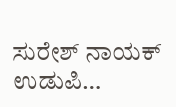ಸುರೇಶ್ ನಾಯಕ್ ಉಡುಪಿ…